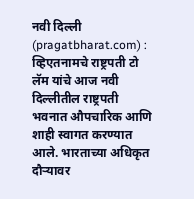नवी दिल्ली (pragatbharat.com) : व्हिएतनामचे राष्ट्रपती टो लॅम यांचे आज नवी दिल्लीतील राष्ट्रपती भवनात औपचारिक आणि शाही स्वागत करण्यात आले. भारताच्या अधिकृत दौऱ्यावर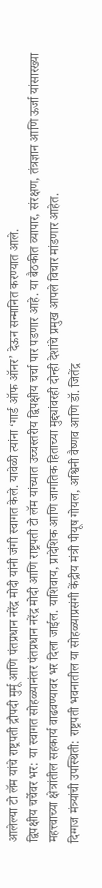आलेल्या टो लॅम यांचे राष्ट्रपती द्रौपदी मुर्मू आणि पंतप्रधान नरेंद्र मोदी यांनी जंगी स्वागत केले. यावेळी त्यांना ‘गार्ड ऑफ ऑनर’ देऊन सन्मानित करण्यात आले.
द्विपक्षीय चर्चेवर भर: या स्वागत सोहळ्यानंतर पंतप्रधान नरेंद्र मोदी आणि राष्ट्रपती टो लॅम यांच्यात उच्चस्तरीय द्विपक्षीय चर्चा पार पडणार आहे. या बैठकीत व्यापार, संरक्षण, तंत्रज्ञान आणि ऊर्जा यांसारख्या महत्त्वाच्या क्षेत्रांतील सहकार्य वाढवण्यावर भर दिला जाईल. याशिवाय, प्रादेशिक आणि जागतिक हिताच्या मुद्द्यांवरही दोन्ही देशांचे प्रमुख आपले विचार मांडणार आहेत.
दिग्गज मंत्र्यांची उपस्थिती: राष्ट्रपती भवनातील या सोहळ्याप्रसंगी केंद्रीय मंत्री पीयूष गोयल, अश्विनी वैष्णव आणि डॉ. जितेंद्र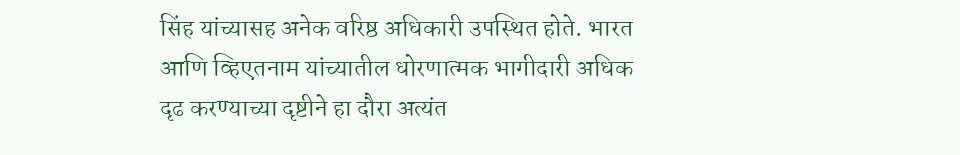सिंह यांच्यासह अनेक वरिष्ठ अधिकारी उपस्थित होते. भारत आणि व्हिएतनाम यांच्यातील धोरणात्मक भागीदारी अधिक दृढ करण्याच्या दृष्टीने हा दौरा अत्यंत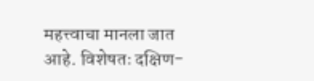महत्त्वाचा मानला जात आहे. विशेषतः दक्षिण-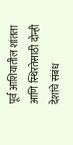पूर्व आशियातील शांतता आणि स्थिरतेसाठी दोन्ही देशांचे संबंध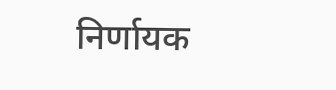निर्णायक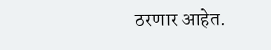ठरणार आहेत.